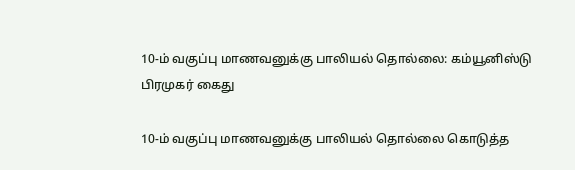10-ம் வகுப்பு மாணவனுக்கு பாலியல் தொல்லை: கம்யூனிஸ்டு பிரமுகர் கைது

10-ம் வகுப்பு மாணவனுக்கு பாலியல் தொல்லை கொடுத்த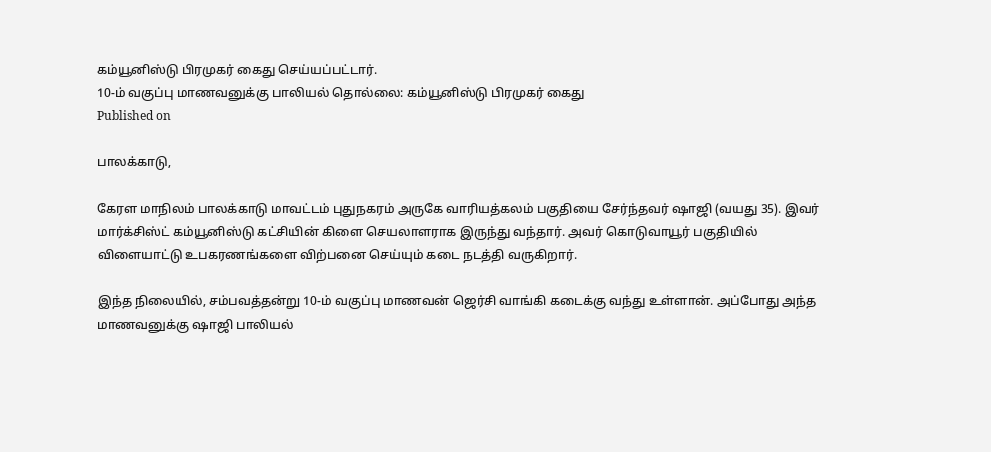கம்யூனிஸ்டு பிரமுகர் கைது செய்யப்பட்டார்.
10-ம் வகுப்பு மாணவனுக்கு பாலியல் தொல்லை: கம்யூனிஸ்டு பிரமுகர் கைது
Published on

பாலக்காடு,

கேரள மாநிலம் பாலக்காடு மாவட்டம் புதுநகரம் அருகே வாரியத்கலம் பகுதியை சேர்ந்தவர் ஷாஜி (வயது 35). இவர் மார்க்சிஸ்ட் கம்யூனிஸ்டு கட்சியின் கிளை செயலாளராக இருந்து வந்தார். அவர் கொடுவாயூர் பகுதியில் விளையாட்டு உபகரணங்களை விற்பனை செய்யும் கடை நடத்தி வருகிறார்.

இந்த நிலையில், சம்பவத்தன்று 10-ம் வகுப்பு மாணவன் ஜெர்சி வாங்கி கடைக்கு வந்து உள்ளான். அப்போது அந்த மாணவனுக்கு ஷாஜி பாலியல்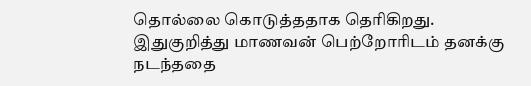தொல்லை கொடுத்ததாக தெரிகிறது. இதுகுறித்து மாணவன் பெற்றோரிடம் தனக்கு நடந்ததை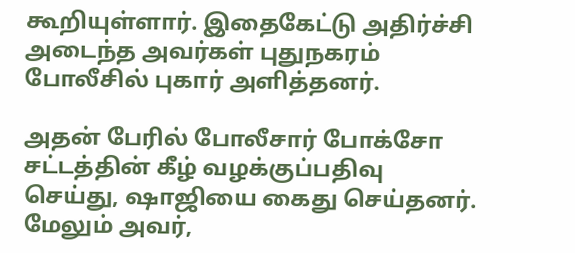கூறியுள்ளார். இதைகேட்டு அதிர்ச்சி அடைந்த அவர்கள் புதுநகரம் போலீசில் புகார் அளித்தனர்.

அதன் பேரில் போலீசார் போக்சோ சட்டத்தின் கீழ் வழக்குப்பதிவு செய்து, ஷாஜியை கைது செய்தனர். மேலும் அவர்,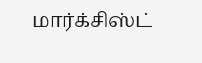மார்க்சிஸ்ட்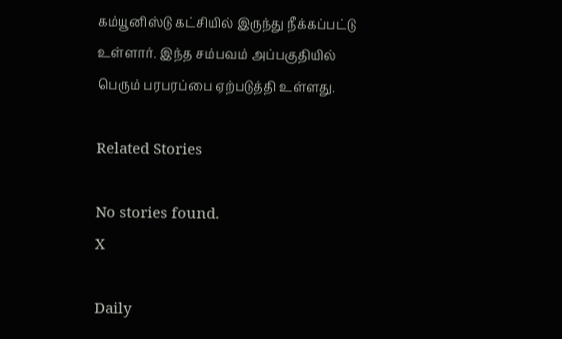கம்யூனிஸ்டு கட்சியில் இருந்து நீக்கப்பட்டு உள்ளார். இந்த சம்பவம் அப்பகுதியில் பெரும் பரபரப்பை ஏற்படுத்தி உள்ளது.

Related Stories

No stories found.
X

Daily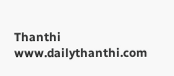Thanthi
www.dailythanthi.com